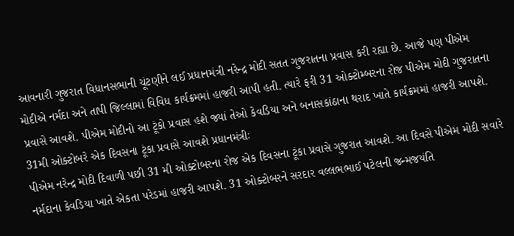આવનારી ગુજરાત વિધાનસભાની ચૂંટણીને લઈ પ્રધાનમંત્રી નરેન્દ્ર મોદી સતત ગુજરાતના પ્રવાસ કરી રહ્યા છે. આજે પણ પીએમ મોદીએ નર્મદા અને તાપી જિલ્લામાં વિવિધ કાર્યક્રમમાં હાજરી આપી હતી. ત્યારે ફરી 31 ઓક્ટોમ્બરના રોજ પીએમ મોદી ગુજરાતના પ્રવાસે આવશે. પીએમ મોદીનો આ ટૂંકો પ્રવાસ હશે જ્યાં તેઓ કેવડિયા અને બનાસકાંઠાના થરાદ ખાતે કાર્યક્રમમાં હાજરી આપશે.
31મી ઓક્ટોબરે એક દિવસના ટૂંકા પ્રવાસે આવશે પ્રધાનમંત્રીઃ
પીએમ નરેન્દ્ર મોદી દિવાળી પછી 31 મી ઓક્ટોબરના રોજ એક દિવસના ટૂંકા પ્રવાસે ગુજરાત આવશે. આ દિવસે પીએમ મોદી સવારે નર્મદાના કેવડિયા ખાતે એકતા પરેડમાં હાજરી આપશે. 31 ઓક્ટોબરને સરદાર વલ્લભભાઈ પટેલની જન્મજયંતિ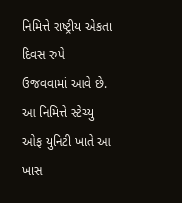નિમિત્તે રાષ્ટ્રીય એકતા દિવસ રુપે ઉજવવામાં આવે છે. આ નિમિત્તે સ્ટેચ્યુ ઓફ યુનિટી ખાતે આ ખાસ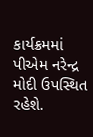કાર્યક્રમમાં પીએમ નરેન્દ્ર મોદી ઉપસ્થિત રહેશે.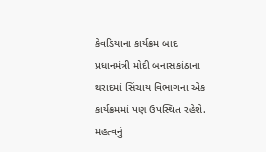કેવડિયાના કાર્યક્રમ બાદ પ્રધાનમંત્રી મોદી બનાસકાંઠાના થરાદમાં સિંચાય વિભાગના એક કાર્યક્રમમાં પણ ઉપસ્થિત રહેશે. મહત્વનું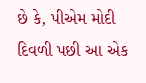છે કે, પીએમ મોદી દિવળી પછી આ એક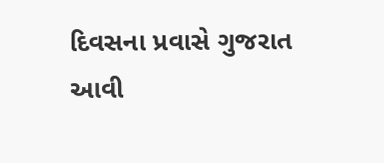દિવસના પ્રવાસે ગુજરાત આવી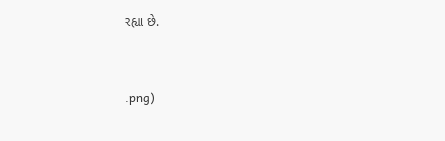રહ્યા છે.


.png)